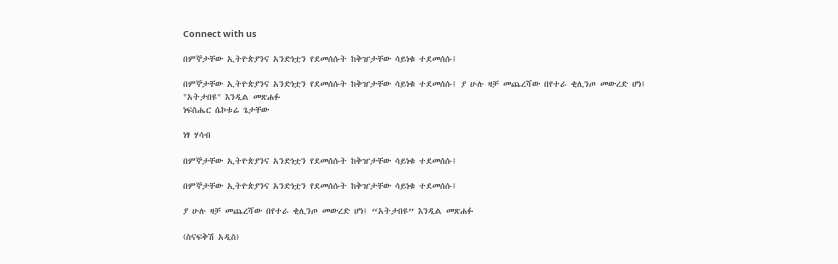Connect with us

በምኞታቸው ኢትዮጵያንና አንድነቷን የደመሰሱት ከቅዠታቸው ሳይነቁ ተደመሰሱ፤

በምኞታቸው ኢትዮጵያንና አንድነቷን የደመሰሱት ከቅዠታቸው ሳይነቁ ተደመሰሱ፤ ያ ሁሉ ዛቻ መጨረሻው በየተራ ቂሊንጦ መውረድ ሆነ፤ "አትታበዩ" እንዲል መጽሐፉ
ነፍስሔር ሴኮቱሬ ጌታቸው

ነፃ ሃሳብ

በምኞታቸው ኢትዮጵያንና አንድነቷን የደመሰሱት ከቅዠታቸው ሳይነቁ ተደመሰሱ፤

በምኞታቸው ኢትዮጵያንና አንድነቷን የደመሰሱት ከቅዠታቸው ሳይነቁ ተደመሰሱ፤

ያ ሁሉ ዛቻ መጨረሻው በየተራ ቂሊንጦ መውረድ ሆነ፤ “አትታበዩ” እንዲል መጽሐፉ

(ስናፍቅሽ አዲስ)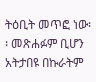ትዕቢት መጥፎ ነው፡፡ መጽሐፉም ቢሆን አትታበዩ በኩራትም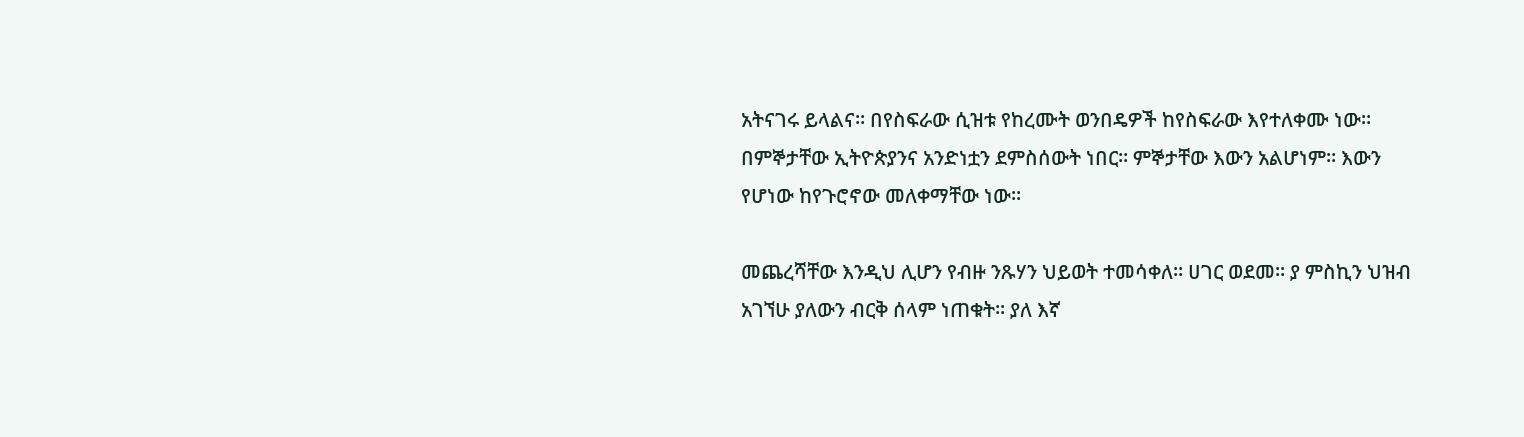አትናገሩ ይላልና፡፡ በየስፍራው ሲዝቱ የከረሙት ወንበዴዎች ከየስፍራው እየተለቀሙ ነው፡፡ በምኞታቸው ኢትዮጵያንና አንድነቷን ደምስሰውት ነበር፡፡ ምኞታቸው እውን አልሆነም፡፡ እውን የሆነው ከየጉሮኖው መለቀማቸው ነው፡፡

መጨረሻቸው እንዲህ ሊሆን የብዙ ንጹሃን ህይወት ተመሳቀለ፡፡ ሀገር ወደመ፡፡ ያ ምስኪን ህዝብ አገኘሁ ያለውን ብርቅ ሰላም ነጠቁት፡፡ ያለ እኛ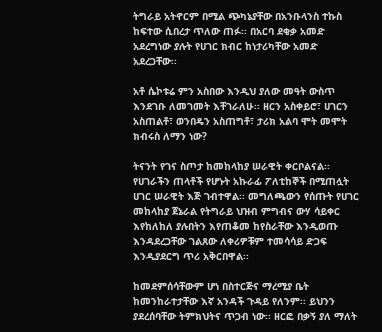ትግራይ አትኖርም በሚል ጭካኔያቸው በአንቡላንስ ተኩስ ከፍተው ሲበረታ ጥለው ጠፉ፡፡ በአርባ ደቂቃ አመድ አደረግነው ያሉት የሀገር ክብር ከነታሪካቸው አመድ አደረጋቸው፡፡

አቶ ሴኮቱሬ ምን አስበው እንዲህ ያለው መዓት ውስጥ እንደገቡ ለመገመት እቸገራለሁ፡፡ ዘርን አስቀይሮ፣ ሀገርን አስጠልቶ፣ ወንበዴን አስጠግቶ፣ ታሪክ አልባ ሞት መሞት ክብሩስ ለማን ነው?

ትናንት የገና ስጦታ ከመከላከያ ሠራዊት ቀርቦልናል፡፡ የሀገራችን ጠላቶች የሆኑት አኩራፊ ፖለቲከኞች በሚጠሏት ሀገር ሠራዊት እጅ ገብተዋል፡፡ መግለጫውን የሰጡት የሀገር መከላከያ ጀኔራል የትግራይ ህዝብ ምግብና ውሃ ሳይቀር እየከለከለ ያሉበትን እየጠቆመ ከየስራቸው እንዲወጡ እንዳደረጋቸው ገልጸው ለቀሪዎቹም ተመሳሳይ ድጋፍ እንዲያደርግ ጥሪ አቅርበዋል፡፡

ከመደምሰሳቸውም ሆነ በስተርጅና ማረሚያ ቤት ከመንከራተታቸው እኛ አንዳች ጉዳይ የለንም፡፡ ይህንን ያደረሰባቸው ትምክህትና ጥጋብ ነው፡፡ ዘርፎ በቃኝ ያለ ማለት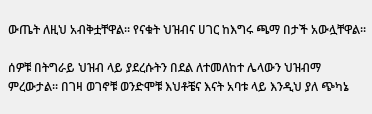ውጤት ለዚህ አብቅቷቸዋል፡፡ የናቁት ህዝብና ሀገር ከእግሩ ጫማ በታች አውሏቸዋል፡፡

ሰዎቹ በትግራይ ህዝብ ላይ ያደረሱትን በደል ለተመለከተ ሌላውን ህዝብማ ምረውታል፡፡ በገዛ ወገኖቹ ወንድሞቹ እህቶቼና እናት አባቱ ላይ እንዲህ ያለ ጭካኔ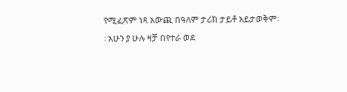የሚፈጽም ነጻ አውጪ በዓለም ታሪክ ታይቶ አይታወቅም፡፡ አሁን ያ ሁሉ ዛቻ በየተራ ወደ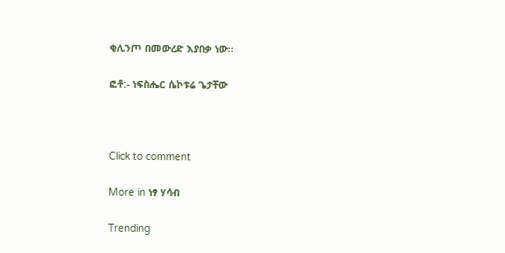ቂሊንጦ በመውረድ እያበቃ ነው፡፡

ፎቶ:- ነፍስሔር ሴኮቱሬ ጌታቸው



Click to comment

More in ነፃ ሃሳብ

Trending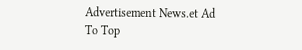Advertisement News.et Ad
To Top